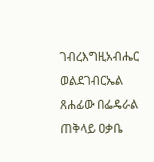ገብረእግዚአብሔር ወልደገብርኤል
ጸሐፊው በፌዴራል ጠቅላይ ዐቃቤ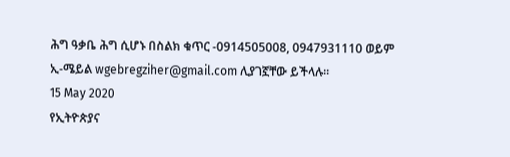ሕግ ዓቃቤ ሕግ ሲሆኑ በስልክ ቁጥር -0914505008, 0947931110 ወይም ኢ-ሜይል wgebregziher@gmail.com ሊያገኟቸው ይችላሉ፡፡
15 May 2020
የኢትዮጵያና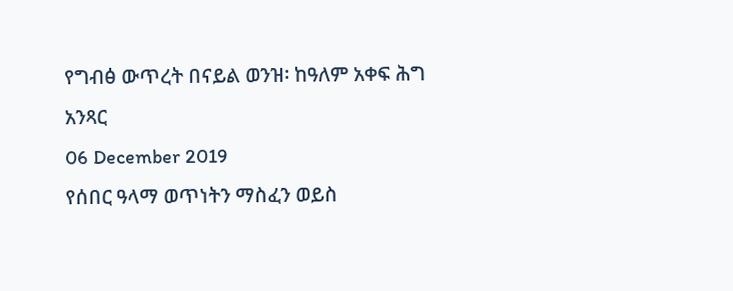የግብፅ ውጥረት በናይል ወንዝ፡ ከዓለም አቀፍ ሕግ አንጻር
06 December 2019
የሰበር ዓላማ ወጥነትን ማስፈን ወይስ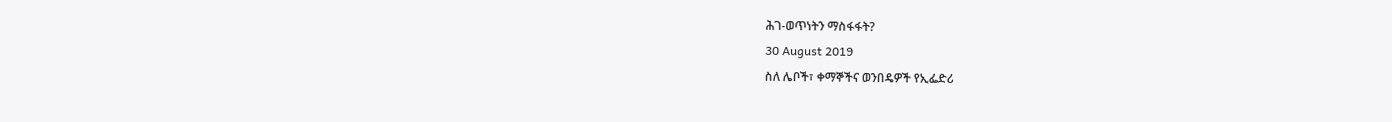ሕገ-ወጥነትን ማስፋፋት?
30 August 2019
ስለ ሌቦች፣ ቀማኞችና ወንበዴዎች የኢፌድሪ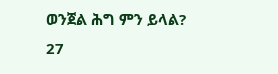ወንጀል ሕግ ምን ይላል?
27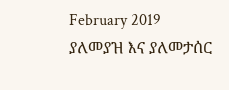February 2019
ያለመያዝ እና ያለመታሰር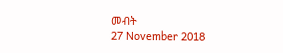መብት
27 November 2018